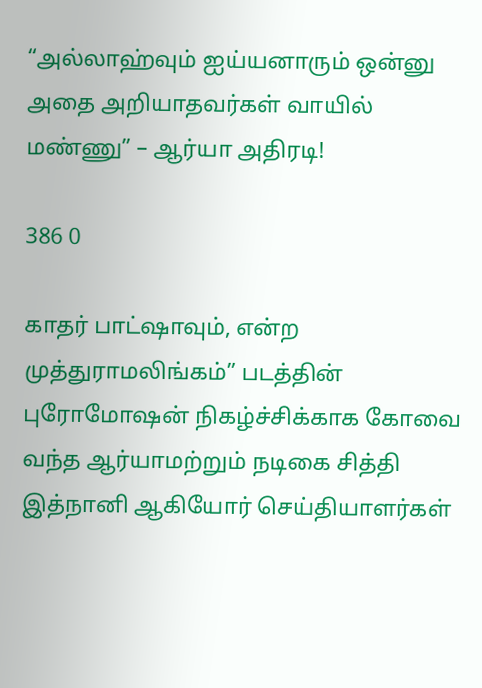“அல்லாஹ்வும் ஐய்யனாரும் ஒன்னு அதை அறியாதவர்கள் வாயில் மண்ணு” – ஆர்யா அதிரடி!

386 0

காதர் பாட்ஷாவும், என்ற முத்துராமலிங்கம்” படத்தின் புரோமோஷன் நிகழ்ச்சிக்காக கோவை வந்த ஆர்யாமற்றும் நடிகை சித்தி இத்நானி ஆகியோர் செய்தியாளர்கள்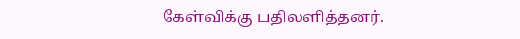கேள்விக்கு பதிலளித்தனர்.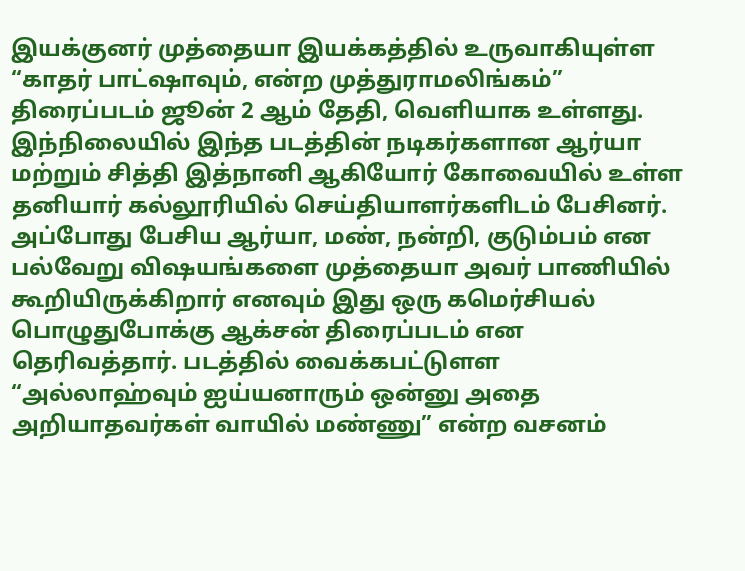இயக்குனர் முத்தையா இயக்கத்தில் உருவாகியுள்ள “காதர் பாட்ஷாவும், என்ற முத்துராமலிங்கம்”  திரைப்படம் ஜூன் 2 ஆம் தேதி, வெளியாக உள்ளது. இந்நிலையில் இந்த படத்தின் நடிகர்களான ஆர்யா மற்றும் சித்தி இத்நானி ஆகியோர் கோவையில் உள்ள தனியார் கல்லூரியில் செய்தியாளர்களிடம் பேசினர். அப்போது பேசிய ஆர்யா, மண், நன்றி, குடும்பம் என பல்வேறு விஷயங்களை முத்தையா அவர் பாணியில் கூறியிருக்கிறார் எனவும் இது ஒரு கமெர்சியல் பொழுதுபோக்கு ஆக்சன் திரைப்படம் என தெரிவத்தார். படத்தில் வைக்கபட்டுளள “அல்லாஹ்வும் ஐய்யனாரும் ஒன்னு அதை அறியாதவர்கள் வாயில் மண்ணு” என்ற வசனம்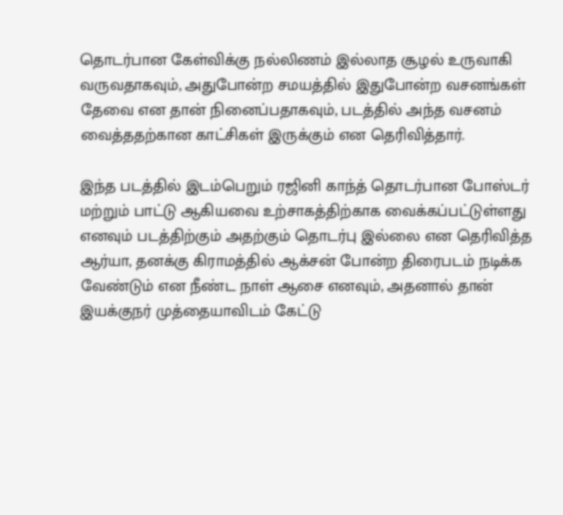தொடர்பான கேள்விக்கு நல்லிணம் இல்லாத சூழல் உருவாகி வருவதாகவும், அதுபோன்ற சமயத்தில் இதுபோன்ற வசனங்கள் தேவை என தான் நினைப்பதாகவும், படத்தில் அந்த வசனம் வைத்ததற்கான காட்சிகள் இருக்கும் என தெரிவித்தார்.

இந்த படத்தில் இடம்பெறும் ரஜினி காந்த் தொடர்பான போஸ்டர் மற்றும் பாட்டு ஆகியவை உற்சாகத்திற்காக வைக்கப்பட்டுள்ளது எனவும் படத்திற்கும் அதற்கும் தொடர்பு இல்லை என தெரிவித்த ஆர்யா, தனக்கு கிராமத்தில் ஆக்சன் போன்ற திரைபடம் நடிக்க வேண்டும் என நீண்ட நாள் ஆசை எனவும், அதனால் தான் இயக்குநர் முத்தையாவிடம் கேட்டு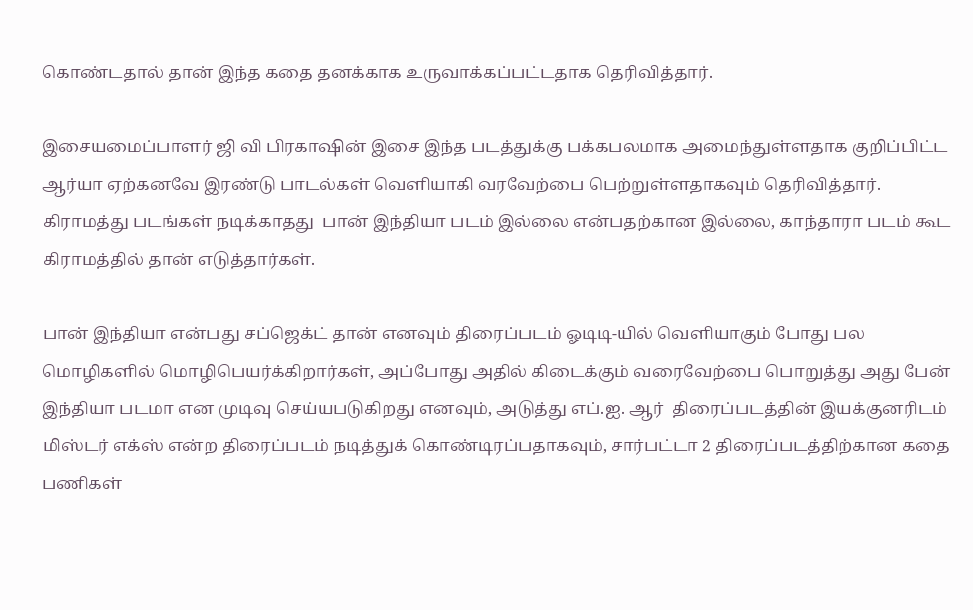கொண்டதால் தான் இந்த கதை தனக்காக உருவாக்கப்பட்டதாக தெரிவித்தார்.

இசையமைப்பாளர் ஜி வி பிரகாஷின் இசை இந்த படத்துக்கு பக்கபலமாக அமைந்துள்ளதாக குறிப்பிட்ட ஆர்யா ஏற்கனவே இரண்டு பாடல்கள் வெளியாகி வரவேற்பை பெற்றுள்ளதாகவும் தெரிவித்தார். கிராமத்து படங்கள் நடிக்காதது  பான் இந்தியா படம் இல்லை என்பதற்கான இல்லை, காந்தாரா படம் கூட கிராமத்தில் தான் எடுத்தார்கள்.

பான் இந்தியா என்பது சப்ஜெக்ட் தான் எனவும் திரைப்படம் ஓடிடி-யில் வெளியாகும் போது பல மொழிகளில் மொழிபெயர்க்கிறார்கள், அப்போது அதில் கிடைக்கும் வரைவேற்பை பொறுத்து அது பேன் இந்தியா படமா என முடிவு செய்யபடுகிறது எனவும், அடுத்து எப்.ஐ. ஆர்  திரைப்படத்தின் இயக்குனரிடம் மிஸ்டர் எக்ஸ் என்ற திரைப்படம் நடித்துக் கொண்டிரப்பதாகவும், சார்பட்டா 2 திரைப்படத்திற்கான கதை பணிகள்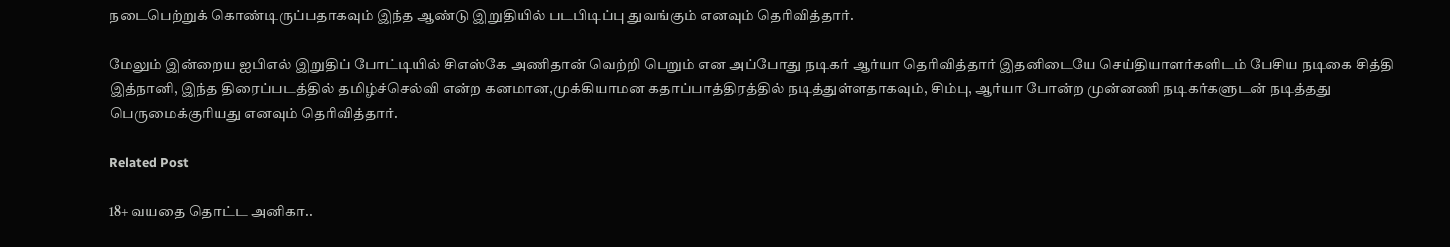நடைபெற்றுக் கொண்டிருப்பதாகவும் இந்த ஆண்டு இறுதியில் படபிடிப்பு துவங்கும் எனவும் தெரிவித்தார்.

மேலும் இன்றைய ஐபிஎல் இறுதிப் போட்டியில் சிஎஸ்கே அணிதான் வெற்றி பெறும் என அப்போது நடிகர் ஆர்யா தெரிவித்தார் இதனிடையே செய்தியாளர்களிடம் பேசிய நடிகை சித்தி இத்நானி, இந்த திரைப்படத்தில் தமிழ்ச்செல்வி என்ற கனமான,முக்கியாமன கதாப்பாத்திரத்தில் நடித்துள்ளதாகவும், சிம்பு, ஆர்யா போன்ற முன்னணி நடிகர்களுடன் நடித்தது பெருமைக்குரியது எனவும் தெரிவித்தார்.

Related Post

18+ வயதை தொட்ட அனிகா..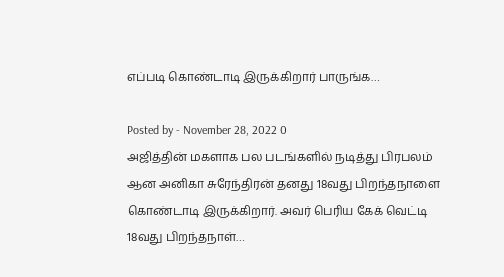எப்படி கொண்டாடி இருக்கிறார் பாருங்க…

Posted by - November 28, 2022 0
அஜித்தின் மகளாக பல படங்களில் நடித்து பிரபலம் ஆன அனிகா சுரேந்திரன் தனது 18வது பிறந்தநாளை கொண்டாடி இருக்கிறார். அவர் பெரிய கேக் வெட்டி 18வது பிறந்தநாள்…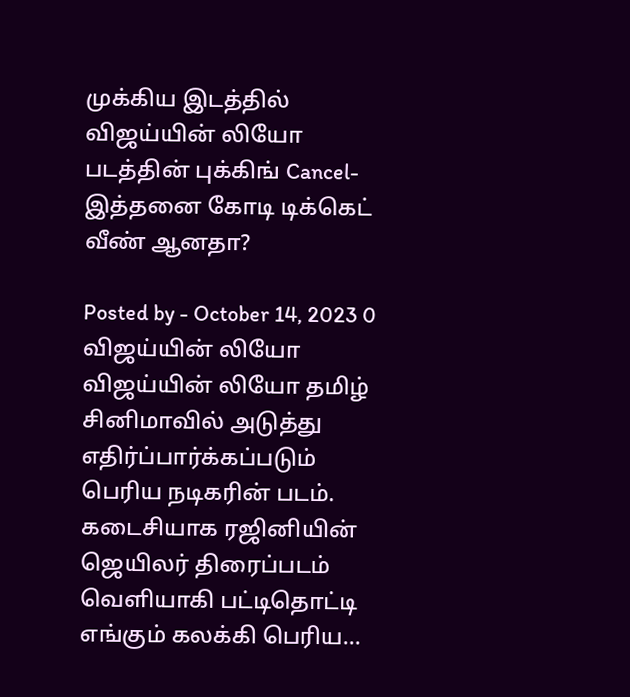முக்கிய இடத்தில் விஜய்யின் லியோ படத்தின் புக்கிங் Cancel- இத்தனை கோடி டிக்கெட் வீண் ஆனதா?

Posted by - October 14, 2023 0
விஜய்யின் லியோ விஜய்யின் லியோ தமிழ் சினிமாவில் அடுத்து எதிர்ப்பார்க்கப்படும் பெரிய நடிகரின் படம். கடைசியாக ரஜினியின் ஜெயிலர் திரைப்படம் வெளியாகி பட்டிதொட்டி எங்கும் கலக்கி பெரிய…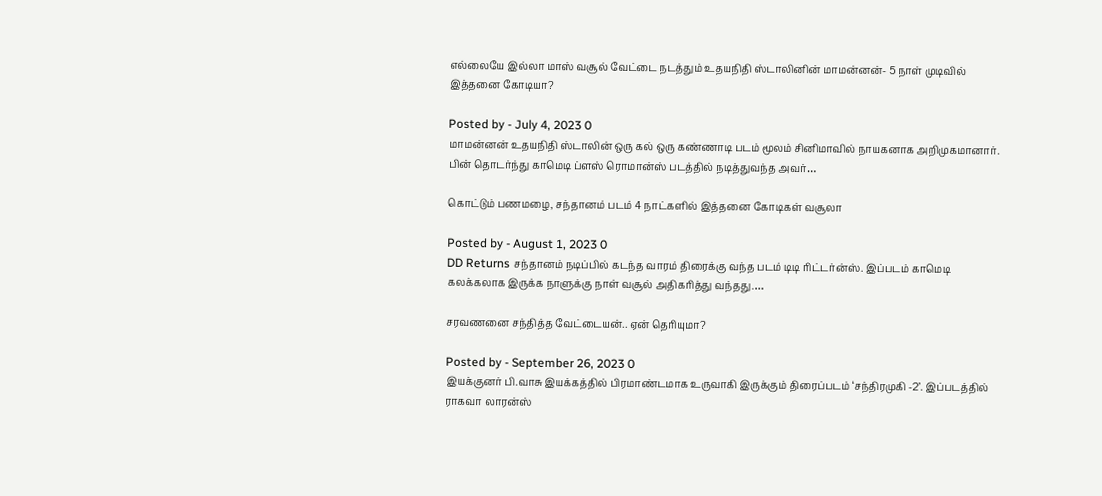எல்லையே இல்லா மாஸ் வசூல் வேட்டை நடத்தும் உதயநிதி ஸ்டாலினின் மாமன்னன்- 5 நாள் முடிவில் இத்தனை கோடியா?

Posted by - July 4, 2023 0
மாமன்னன் உதயநிதி ஸ்டாலின் ஒரு கல் ஒரு கண்ணாடி படம் மூலம் சினிமாவில் நாயகனாக அறிமுகமானார். பின் தொடர்ந்து காமெடி ப்ளஸ் ரொமான்ஸ் படத்தில் நடித்துவந்த அவர்…

கொட்டும் பணமழை, சந்தானம் படம் 4 நாட்களில் இத்தனை கோடிகள் வசூலா

Posted by - August 1, 2023 0
DD Returns சந்தானம் நடிப்பில் கடந்த வாரம் திரைக்கு வந்த படம் டிடி ரிட்டர்ன்ஸ். இப்படம் காமெடி கலக்கலாக இருக்க நாளுக்கு நாள் வசூல் அதிகரித்து வந்தது.…

சரவணனை சந்தித்த வேட்டையன்.. ஏன் தெரியுமா?

Posted by - September 26, 2023 0
இயக்குனர் பி.வாசு இயக்கத்தில் பிரமாண்டமாக உருவாகி இருக்கும் திரைப்படம் ‘சந்திரமுகி -2’. இப்படத்தில் ராகவா லாரன்ஸ்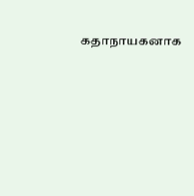கதாநாயகனாக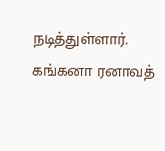நடித்துள்ளார். கங்கனா ரனாவத்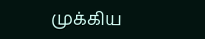முக்கிய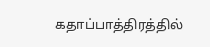கதாப்பாத்திரத்தில்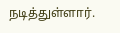நடித்துள்ளார்.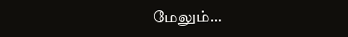மேலும்…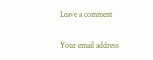Leave a comment

Your email address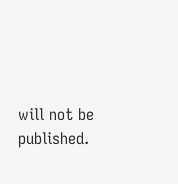will not be published.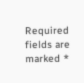Required fields are marked *